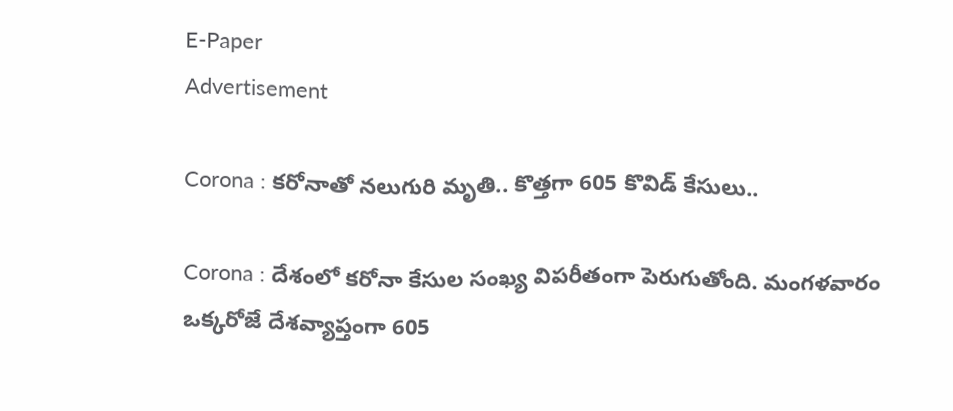E-Paper
Advertisement

Corona : కరోనాతో నలుగురి మృతి.. కొత్తగా 605 కొవిడ్‌ కేసులు..

Corona : దేశంలో కరోనా కేసుల సంఖ్య విపరీతంగా పెరుగుతోంది. మంగళవారం ఒక్కరోజే దేశవ్యాప్తంగా 605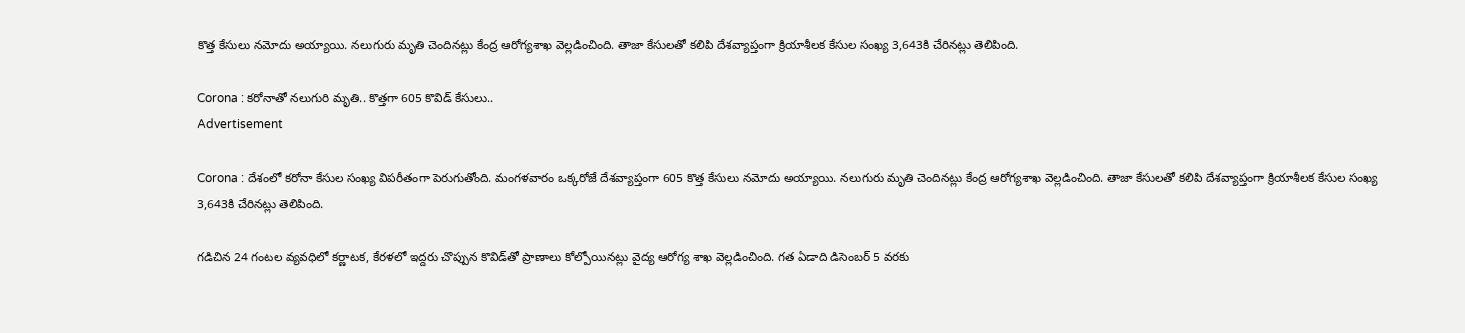కొత్త కేసులు నమోదు అయ్యాయి. నలుగురు మృతి చెందినట్లు కేంద్ర ఆరోగ్యశాఖ వెల్లడించింది. తాజా కేసులతో కలిపి దేశవ్యాప్తంగా క్రియాశీలక కేసుల సంఖ్య 3,643కి చేరినట్లు తెలిపింది.

Corona : కరోనాతో నలుగురి మృతి.. కొత్తగా 605 కొవిడ్‌ కేసులు..
Advertisement

Corona : దేశంలో కరోనా కేసుల సంఖ్య విపరీతంగా పెరుగుతోంది. మంగళవారం ఒక్కరోజే దేశవ్యాప్తంగా 605 కొత్త కేసులు నమోదు అయ్యాయి. నలుగురు మృతి చెందినట్లు కేంద్ర ఆరోగ్యశాఖ వెల్లడించింది. తాజా కేసులతో కలిపి దేశవ్యాప్తంగా క్రియాశీలక కేసుల సంఖ్య 3,643కి చేరినట్లు తెలిపింది.

గడిచిన 24 గంటల వ్యవధిలో కర్ణాటక, కేరళలో ఇద్దరు చొప్పున కొవిడ్‌తో ప్రాణాలు కోల్పోయినట్లు వైద్య ఆరోగ్య శాఖ వెల్లడించింది. గత ఏడాది డిసెంబర్‌ 5 వరకు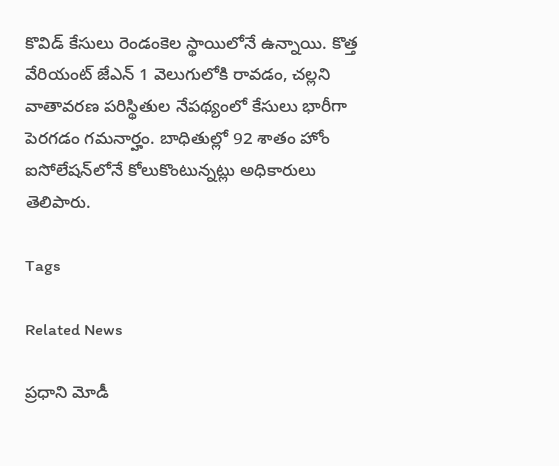కొవిడ్‌ కేసులు రెండంకెల స్థాయిలోనే ఉన్నాయి. కొత్త వేరియంట్‌ జేఎన్‌ 1 వెలుగులోకి రావడం, చల్లని వాతావరణ పరిస్థితుల నేపథ్యంలో కేసులు భారీగా పెరగడం గమనార్హం. బాధితుల్లో 92 శాతం హోం ఐసోలేషన్‌లోనే కోలుకొంటున్నట్లు అధికారులు తెలిపారు.

Tags

Related News

ప్రధాని మోడీ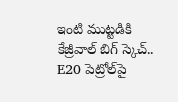ఇంటి ముట్టడికి కేజ్రీవాల్ బిగ్ స్కెచ్.. E20 పెట్రోల్‌పై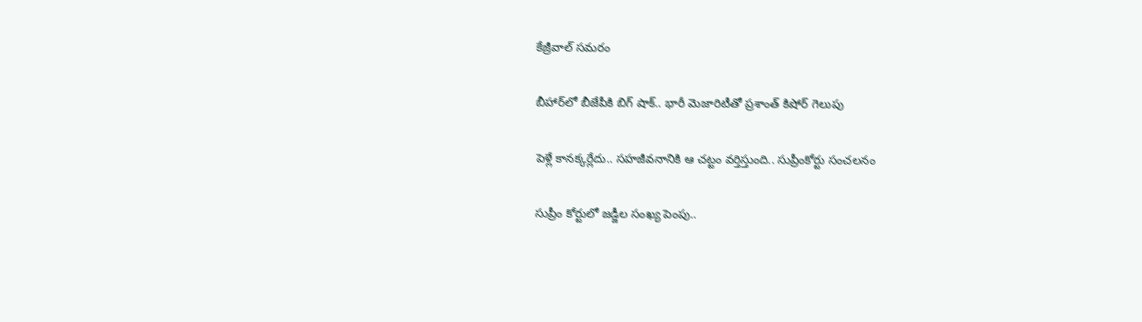కేజ్రీవాల్ సమరం

బీహార్‌లో బీజేపీకి బిగ్ షాక్.. భారీ మెజారిటీతో ప్రశాంత్ కిషోర్ గెలుపు

పెళ్లే కానక్కర్లేదు.. సహజీవనానికి ఆ చట్టం వర్తిస్తుంది.. సుప్రీంకోర్టు సంచలనం

సుప్రీం కోర్టులో జడ్జీల సంఖ్య పెంపు..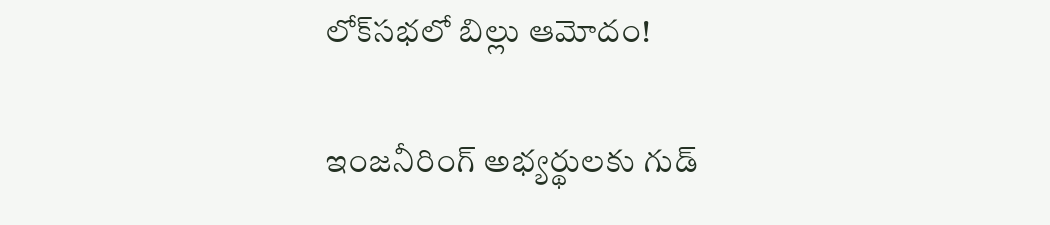లోక్‌సభలో బిల్లు ఆమోదం!

ఇంజనీరింగ్ అభ్యర్థులకు గుడ్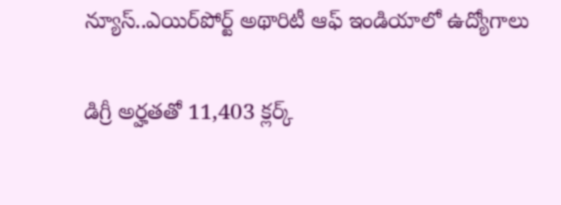న్యూస్..ఎయిర్‌పోర్ట్ అథారిటీ ఆఫ్ ఇండియాలో ఉద్యోగాలు

డిగ్రీ అర్హతతో 11,403 క్లర్క్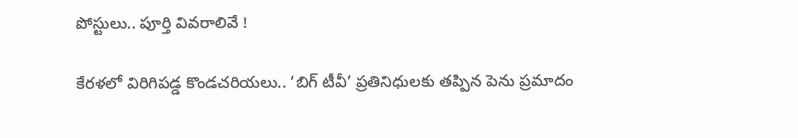పోస్టులు.. పూర్తి వివరాలివే !

కేరళలో విరిగిపడ్డ కొండచరియలు.. ‘బిగ్ టీవీ’ ప్రతినిధులకు తప్పిన పెను ప్రమాదం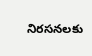నిరసనలకు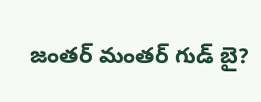జంతర్ మంతర్ గుడ్ బై?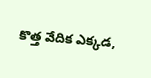కొత్త వేదిక ఎక్కడ,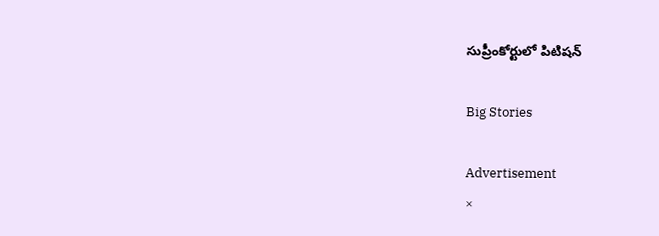సుప్రీంకోర్టులో పిటిషన్

Big Stories

Advertisement
×